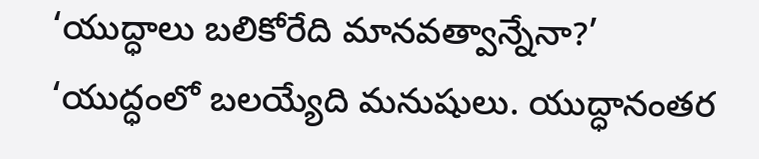‘యుద్ధాలు బలికోరేది మానవత్వాన్నేనా?’
‘యుద్ధంలో బలయ్యేది మనుషులు. యుద్ధానంతర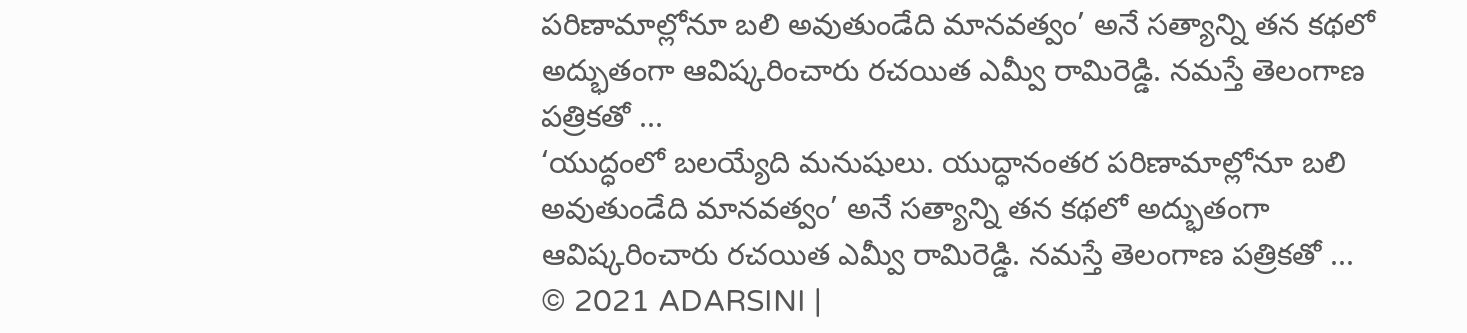పరిణామాల్లోనూ బలి అవుతుండేది మానవత్వం’ అనే సత్యాన్ని తన కథలో అద్భుతంగా ఆవిష్కరించారు రచయిత ఎమ్వీ రామిరెడ్డి. నమస్తే తెలంగాణ పత్రికతో ...
‘యుద్ధంలో బలయ్యేది మనుషులు. యుద్ధానంతర పరిణామాల్లోనూ బలి అవుతుండేది మానవత్వం’ అనే సత్యాన్ని తన కథలో అద్భుతంగా ఆవిష్కరించారు రచయిత ఎమ్వీ రామిరెడ్డి. నమస్తే తెలంగాణ పత్రికతో ...
© 2021 ADARSINI |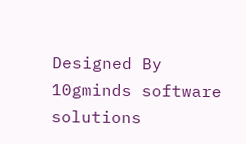Designed By 10gminds software solutions